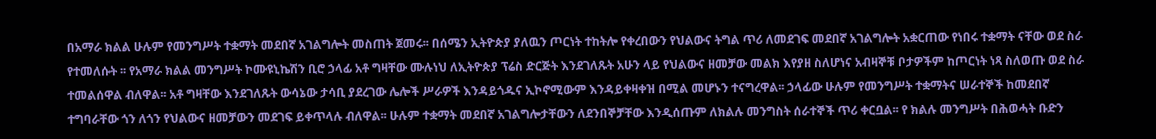በአማራ ክልል ሁሉም የመንግሥት ተቋማት መደበኛ አገልግሎት መስጠት ጀመሩ፡፡ በሰሜን ኢትዮጵያ ያለዉን ጦርነት ተከትሎ የቀረበውን የህልውና ትግል ጥሪ ለመደገፍ መደበኛ አገልግሎት አቋርጠው የነበሩ ተቋማት ናቸው ወደ ስራ የተመለሱት ፡፡ የአማራ ክልል መንግሥት ኮሙዩኒኬሽን ቢሮ ኃላፊ አቶ ግዛቸው ሙሉነህ ለኢትዮጵያ ፕሬስ ድርጅት እንደገለጹት አሁን ላይ የህልውና ዘመቻው መልክ እየያዘ ስለሆነና አብዛኞቹ ቦታዎችም ከጦርነት ነጻ ስለወጡ ወደ ስራ ተመልሰዋል ብለዋል፡፡ አቶ ግዛቸው እንደገለጹት ውሳኔው ታሳቢ ያደረገው ሌሎች ሥራዎች እንዳይጎዱና ኢኮኖሚውም እንዳይቀዛቀዝ በሚል መሆኑን ተናግረዋል፡፡ ኃላፊው ሁሉም የመንግሥት ተቋማትና ሠራተኞች ከመደበኛ ተግባራቸው ጎን ለጎን የህልውና ዘመቻውን መደገፍ ይቀጥላሉ ብለዋል፡፡ ሁሉም ተቋማት መደበኛ አገልግሎታቸውን ለደንበኞቻቸው እንዲሰጡም ለክልሉ መንግስት ሰራተኞች ጥሪ ቀርቧል፡፡ የ ክልሉ መንግሥት በሕወሓት ቡድን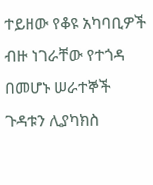ተይዘው የቆዩ አካባቢዎች ብዙ ነገራቸው የተጎዳ በመሆኑ ሠራተኞች ጉዳቱን ሊያካክስ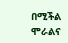በሚችል ሞራልና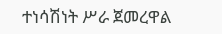ተነሳሽነት ሥራ ጀመረዋል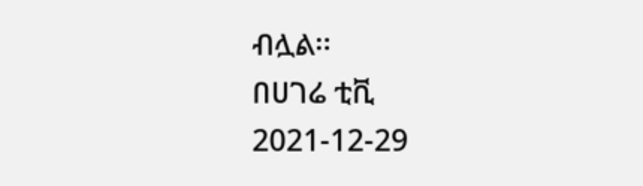ብሏል፡፡
በሀገሬ ቲቪ
2021-12-29